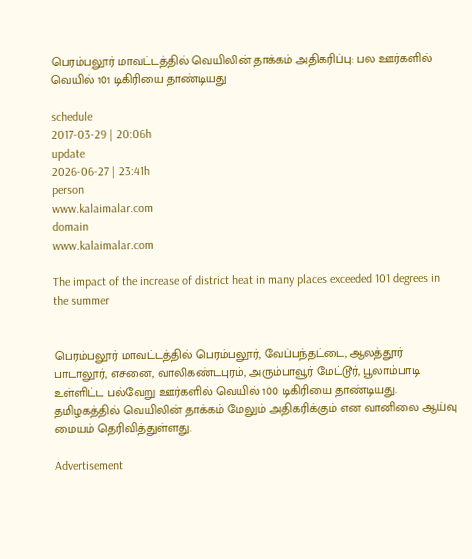பெரம்பலூர் மாவட்டத்தில் வெயிலின் தாக்கம் அதிகரிப்பு: பல ஊர்களில் வெயில் 101 டிகிரியை தாண்டியது

schedule
2017-03-29 | 20:06h
update
2026-06-27 | 23:41h
person
www.kalaimalar.com
domain
www.kalaimalar.com

The impact of the increase of district heat in many places exceeded 101 degrees in the summer


பெரம்பலூர் மாவட்டத்தில் பெரம்பலூர், வேப்பந்தட்டை, ஆலத்தூர் பாடாலூர், எசனை, வாலிகண்டபுரம், அரும்பாவூர் மேட்டூர், பூலாம்பாடி உள்ளிட்ட பல்வேறு ஊர்களில் வெயில் 100 டிகிரியை தாண்டியது. தமிழகத்தில் வெயிலின் தாக்கம் மேலும் அதிகரிக்கும் என வானிலை ஆய்வு மையம் தெரிவித்துள்ளது.

Advertisement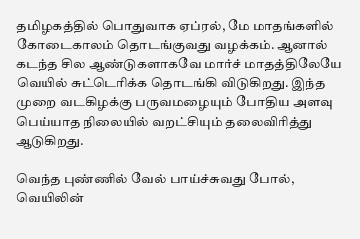தமிழகத்தில் பொதுவாக ஏப்ரல், மே மாதங்களில் கோடைகாலம் தொடங்குவது வழக்கம். ஆனால் கடந்த சில ஆண்டுகளாகவே மார்ச் மாதத்திலேயே வெயில் சுட்டெரிக்க தொடங்கி விடுகிறது. இந்த முறை வடகிழக்கு பருவமழையும் போதிய அளவு பெய்யாத நிலையில் வறட்சியும் தலைவிரித்து ஆடுகிறது.

வெந்த புண்ணில் வேல் பாய்ச்சுவது போல், வெயிலின்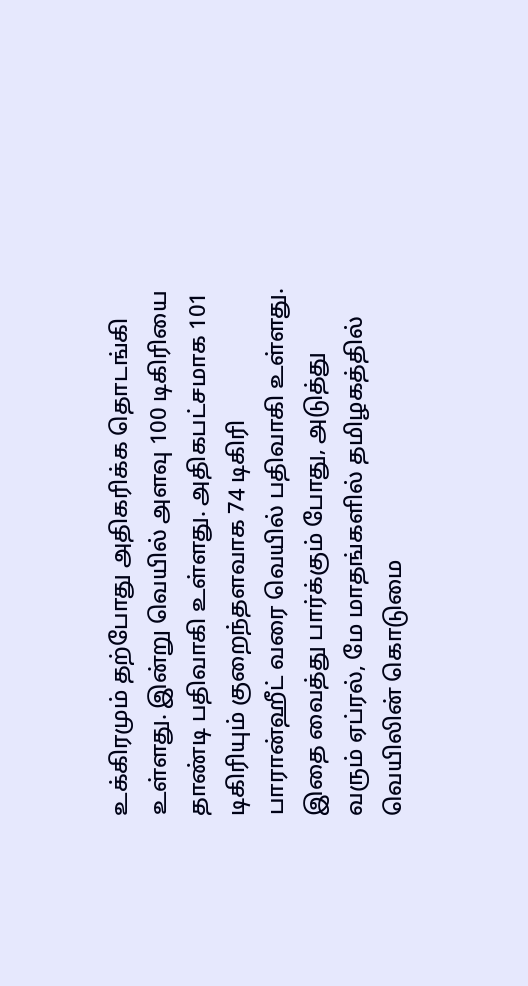உக்கிரமும் தற்போது அதிகரிக்க தொடங்கி உள்ளது. இன்று வெயில் அளவு 100 டிகிரியை தாண்டி பதிவாகி உள்ளது. அதிகபட்சமாக 101 டிகிரியும் குறைந்தளவாக 74 டிகிரி பாரான்ஹீட் வரை வெயில் பதிவாகி உள்ளது. இதை வைத்து பார்க்கும் போது, அடுத்து வரும் ஏப்ரல், மே மாதங்களில் தமிழகத்தில் வெயிலின் கொடுமை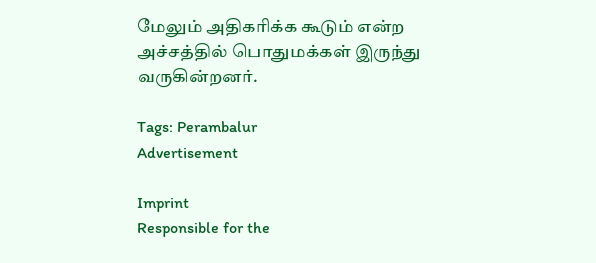மேலும் அதிகரிக்க கூடும் என்ற அச்சத்தில் பொதுமக்கள் இருந்து வருகின்றனர்.

Tags: Perambalur
Advertisement

Imprint
Responsible for the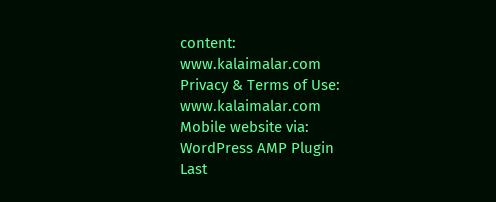content:
www.kalaimalar.com
Privacy & Terms of Use:
www.kalaimalar.com
Mobile website via:
WordPress AMP Plugin
Last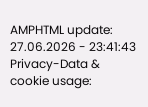AMPHTML update:
27.06.2026 - 23:41:43
Privacy-Data & cookie usage: